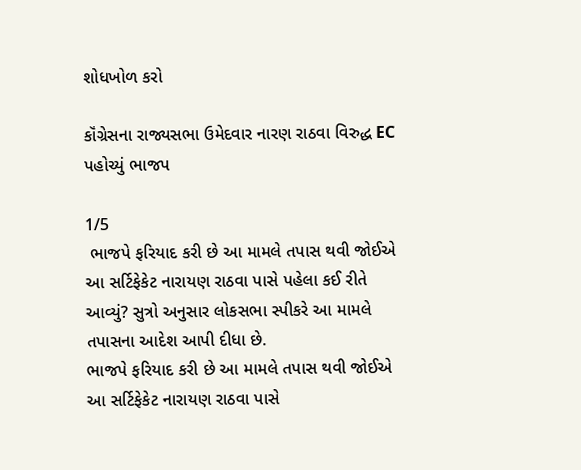શોધખોળ કરો

કૉંગ્રેસના રાજ્યસભા ઉમેદવાર નારણ રાઠવા વિરુદ્ધ EC પહોચ્યું ભાજપ

1/5
 ભાજપે ફરિયાદ કરી છે આ મામલે તપાસ થવી જોઈએ આ સર્ટિફેકેટ નારાયણ રાઠવા પાસે પહેલા કઈ રીતે આવ્યું? સુત્રો અનુસાર લોકસભા સ્પીકરે આ મામલે તપાસના આદેશ આપી દીધા છે.
ભાજપે ફરિયાદ કરી છે આ મામલે તપાસ થવી જોઈએ આ સર્ટિફેકેટ નારાયણ રાઠવા પાસે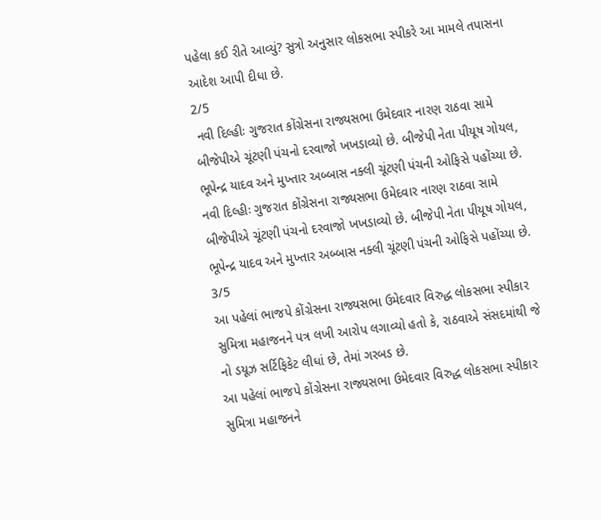પહેલા કઈ રીતે આવ્યું? સુત્રો અનુસાર લોકસભા સ્પીકરે આ મામલે તપાસના આદેશ આપી દીધા છે.
2/5
 નવી દિલ્હીઃ ગુજરાત કોંગ્રેસના રાજ્યસભા ઉમેદવાર નારણ રાઠવા સામે બીજેપીએ ચૂંટણી પંચનો દરવાજો ખખડાવ્યો છે. બીજેપી નેતા પીયૂષ ગોયલ, ભૂપેન્દ્ર યાદવ અને મુખ્તાર અબ્બાસ નક્લી ચૂંટણી પંચની ઓફિસે પહોંચ્યા છે.
નવી દિલ્હીઃ ગુજરાત કોંગ્રેસના રાજ્યસભા ઉમેદવાર નારણ રાઠવા સામે બીજેપીએ ચૂંટણી પંચનો દરવાજો ખખડાવ્યો છે. બીજેપી નેતા પીયૂષ ગોયલ, ભૂપેન્દ્ર યાદવ અને મુખ્તાર અબ્બાસ નક્લી ચૂંટણી પંચની ઓફિસે પહોંચ્યા છે.
3/5
આ પહેલાં ભાજપે કોંગ્રેસના રાજ્યસભા ઉમેદવાર વિરુદ્ધ લોકસભા સ્પીકાર સુમિત્રા મહાજનને પત્ર લખી આરોપ લગાવ્યો હતો કે, રાઠવાએ સંસદમાંથી જે નો ડયૂઝ સર્ટિફિકેટ લીધાં છે, તેમાં ગરબડ છે.
આ પહેલાં ભાજપે કોંગ્રેસના રાજ્યસભા ઉમેદવાર વિરુદ્ધ લોકસભા સ્પીકાર સુમિત્રા મહાજનને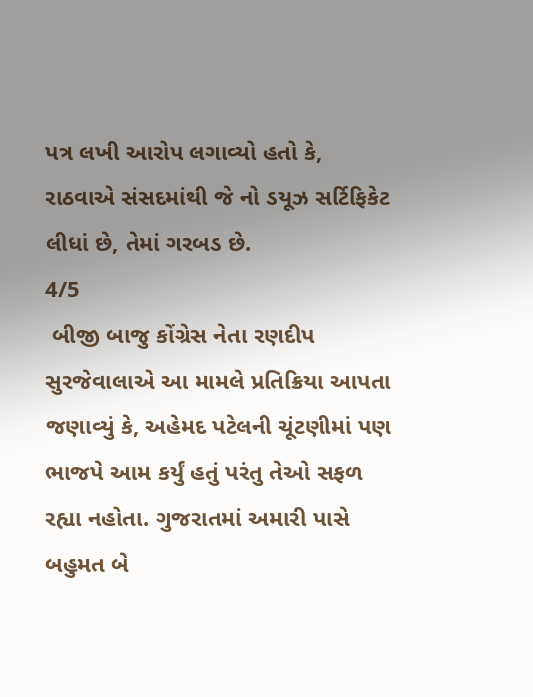પત્ર લખી આરોપ લગાવ્યો હતો કે, રાઠવાએ સંસદમાંથી જે નો ડયૂઝ સર્ટિફિકેટ લીધાં છે, તેમાં ગરબડ છે.
4/5
 બીજી બાજુ કોંગ્રેસ નેતા રણદીપ સુરજેવાલાએ આ મામલે પ્રતિક્રિયા આપતા જણાવ્યું કે, અહેમદ પટેલની ચૂંટણીમાં પણ ભાજપે આમ કર્યું હતું પરંતુ તેઓ સફળ રહ્યા નહોતા. ગુજરાતમાં અમારી પાસે બહુમત બે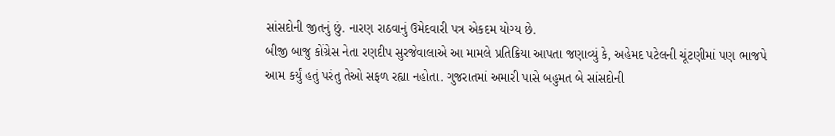સાંસદોની જીતનું છું. નારણ રાઠવાનું ઉમેદવારી પત્ર એકદમ યોગ્ય છે.
બીજી બાજુ કોંગ્રેસ નેતા રણદીપ સુરજેવાલાએ આ મામલે પ્રતિક્રિયા આપતા જણાવ્યું કે, અહેમદ પટેલની ચૂંટણીમાં પણ ભાજપે આમ કર્યું હતું પરંતુ તેઓ સફળ રહ્યા નહોતા. ગુજરાતમાં અમારી પાસે બહુમત બે સાંસદોની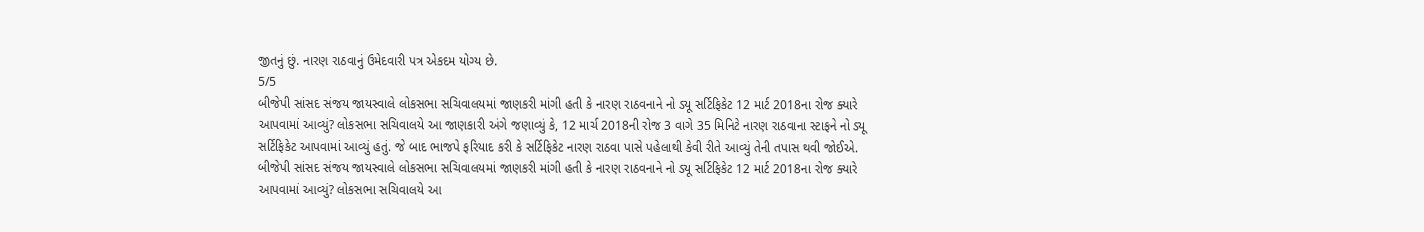જીતનું છું. નારણ રાઠવાનું ઉમેદવારી પત્ર એકદમ યોગ્ય છે.
5/5
બીજેપી સાંસદ સંજય જાયસ્વાલે લોકસભા સચિવાલયમાં જાણકરી માંગી હતી કે નારણ રાઠવનાને નો ડ્યૂ સર્ટિફિકેટ 12 માર્ટ 2018ના રોજ ક્યારે આપવામાં આવ્યું? લોકસભા સચિવાલયે આ જાણકારી અંગે જણાવ્યું કે, 12 માર્ચ 2018ની રોજ 3 વાગે 35 મિનિટે નારણ રાઠવાના સ્ટાફને નો ડ્યૂ સર્ટિફિકેટ આપવામાં આવ્યું હતું. જે બાદ ભાજપે ફરિયાદ કરી કે સર્ટિફિકેટ નારણ રાઠવા પાસે પહેલાથી કેવી રીતે આવ્યું તેની તપાસ થવી જોઈએ.
બીજેપી સાંસદ સંજય જાયસ્વાલે લોકસભા સચિવાલયમાં જાણકરી માંગી હતી કે નારણ રાઠવનાને નો ડ્યૂ સર્ટિફિકેટ 12 માર્ટ 2018ના રોજ ક્યારે આપવામાં આવ્યું? લોકસભા સચિવાલયે આ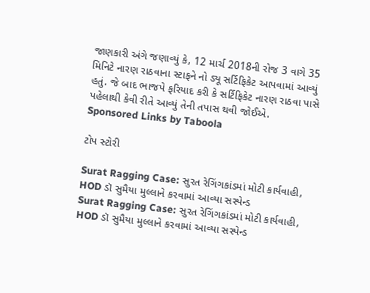જાણકારી અંગે જણાવ્યું કે, 12 માર્ચ 2018ની રોજ 3 વાગે 35 મિનિટે નારણ રાઠવાના સ્ટાફને નો ડ્યૂ સર્ટિફિકેટ આપવામાં આવ્યું હતું. જે બાદ ભાજપે ફરિયાદ કરી કે સર્ટિફિકેટ નારણ રાઠવા પાસે પહેલાથી કેવી રીતે આવ્યું તેની તપાસ થવી જોઈએ.
Sponsored Links by Taboola

ટોપ સ્ટોરી

Surat Ragging Case: સુરત રેગિંગકાંડમાં મોટી કાર્યવાહી, HOD ડૉ સુમૈયા મુલ્લાને કરવામાં આવ્યા સસ્પેન્ડ
Surat Ragging Case: સુરત રેગિંગકાંડમાં મોટી કાર્યવાહી, HOD ડૉ સુમૈયા મુલ્લાને કરવામાં આવ્યા સસ્પેન્ડ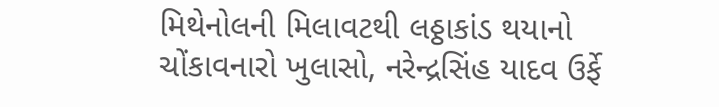મિથેનોલની મિલાવટથી લઠ્ઠાકાંડ થયાનો ચોંકાવનારો ખુલાસો, નરેન્દ્રસિંહ યાદવ ઉર્ફે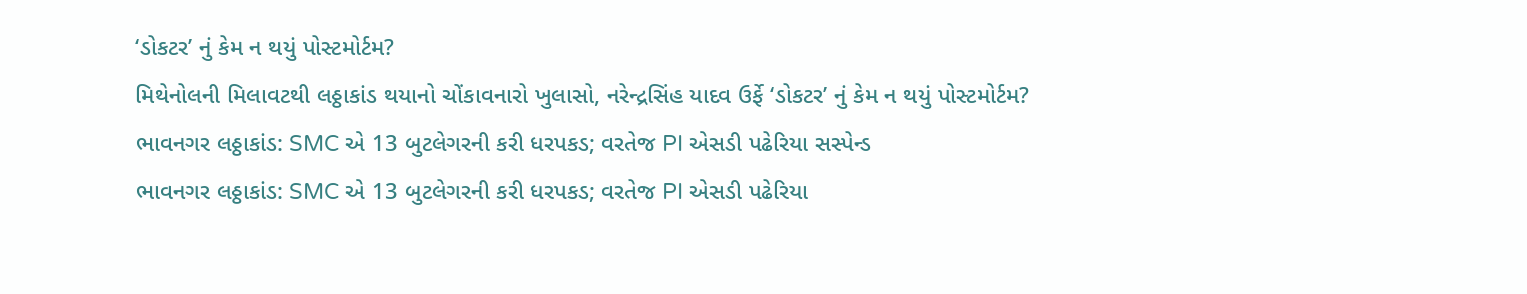‘ડોકટર’ નું કેમ ન થયું પોસ્ટમોર્ટમ?
મિથેનોલની મિલાવટથી લઠ્ઠાકાંડ થયાનો ચોંકાવનારો ખુલાસો, નરેન્દ્રસિંહ યાદવ ઉર્ફે ‘ડોકટર’ નું કેમ ન થયું પોસ્ટમોર્ટમ?
ભાવનગર લઠ્ઠાકાંડ: SMC એ 13 બુટલેગરની કરી ધરપકડ; વરતેજ PI એસડી પઢેરિયા સસ્પેન્ડ
ભાવનગર લઠ્ઠાકાંડ: SMC એ 13 બુટલેગરની કરી ધરપકડ; વરતેજ PI એસડી પઢેરિયા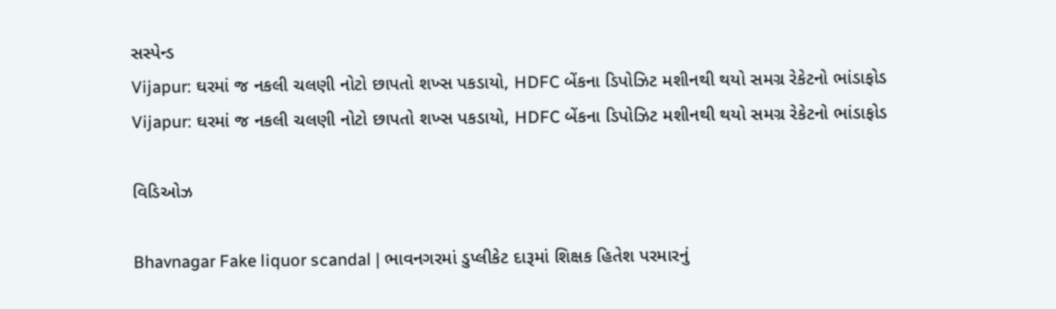સસ્પેન્ડ
Vijapur: ઘરમાં જ નકલી ચલણી નોટો છાપતો શખ્સ પકડાયો, HDFC બેંકના ડિપોઝિટ મશીનથી થયો સમગ્ર રેકેટનો ભાંડાફોડ
Vijapur: ઘરમાં જ નકલી ચલણી નોટો છાપતો શખ્સ પકડાયો, HDFC બેંકના ડિપોઝિટ મશીનથી થયો સમગ્ર રેકેટનો ભાંડાફોડ

વિડિઓઝ

Bhavnagar Fake liquor scandal | ભાવનગરમાં ડુપ્લીકેટ દારૂમાં શિક્ષક હિતેશ પરમારનું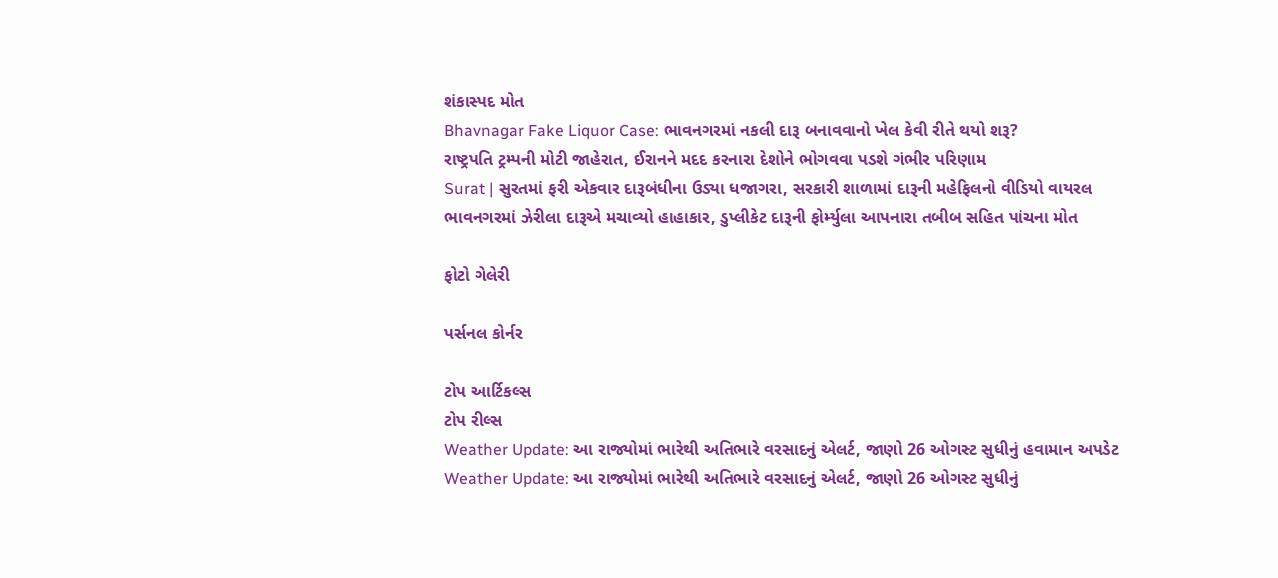શંકાસ્પદ મોત
Bhavnagar Fake Liquor Case: ભાવનગરમાં નકલી દારૂ બનાવવાનો ખેલ કેવી રીતે થયો શરૂ?
રાષ્ટ્રપતિ ટ્રમ્પની મોટી જાહેરાત, ઈરાનને મદદ કરનારા દેશોને ભોગવવા પડશે ગંભીર પરિણામ
Surat | સુરતમાં ફરી એકવાર દારૂબંધીના ઉડ્યા ધજાગરા, સરકારી શાળામાં દારૂની મહેફિલનો વીડિયો વાયરલ
ભાવનગરમાં ઝેરીલા દારૂએ મચાવ્યો હાહાકાર, ડુપ્લીકેટ દારૂની ફોર્મ્યુલા આપનારા તબીબ સહિત પાંચના મોત

ફોટો ગેલેરી

પર્સનલ કોર્નર

ટોપ આર્ટિકલ્સ
ટોપ રીલ્સ
Weather Update: આ રાજ્યોમાં ભારેથી અતિભારે વરસાદનું એલર્ટ, જાણો 26 ઓગસ્ટ સુધીનું હવામાન અપડેટ
Weather Update: આ રાજ્યોમાં ભારેથી અતિભારે વરસાદનું એલર્ટ, જાણો 26 ઓગસ્ટ સુધીનું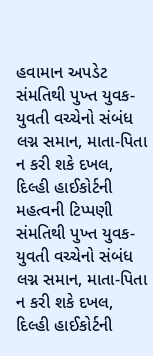હવામાન અપડેટ
સંમતિથી પુખ્ત યુવક-યુવતી વચ્ચેનો સંબંધ લગ્ન સમાન, માતા-પિતા ન કરી શકે દખલ, દિલ્હી હાઈકોર્ટની મહત્વની ટિપ્પણી
સંમતિથી પુખ્ત યુવક-યુવતી વચ્ચેનો સંબંધ લગ્ન સમાન, માતા-પિતા ન કરી શકે દખલ, દિલ્હી હાઈકોર્ટની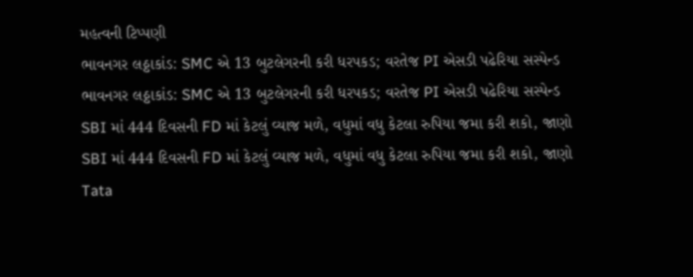મહત્વની ટિપ્પણી
ભાવનગર લઠ્ઠાકાંડ: SMC એ 13 બુટલેગરની કરી ધરપકડ; વરતેજ PI એસડી પઢેરિયા સસ્પેન્ડ
ભાવનગર લઠ્ઠાકાંડ: SMC એ 13 બુટલેગરની કરી ધરપકડ; વરતેજ PI એસડી પઢેરિયા સસ્પેન્ડ
SBI માં 444 દિવસની FD માં કેટલું વ્યાજ મળે, વધુમાં વધુ કેટલા રુપિયા જમા કરી શકો, જાણો
SBI માં 444 દિવસની FD માં કેટલું વ્યાજ મળે, વધુમાં વધુ કેટલા રુપિયા જમા કરી શકો, જાણો
Tata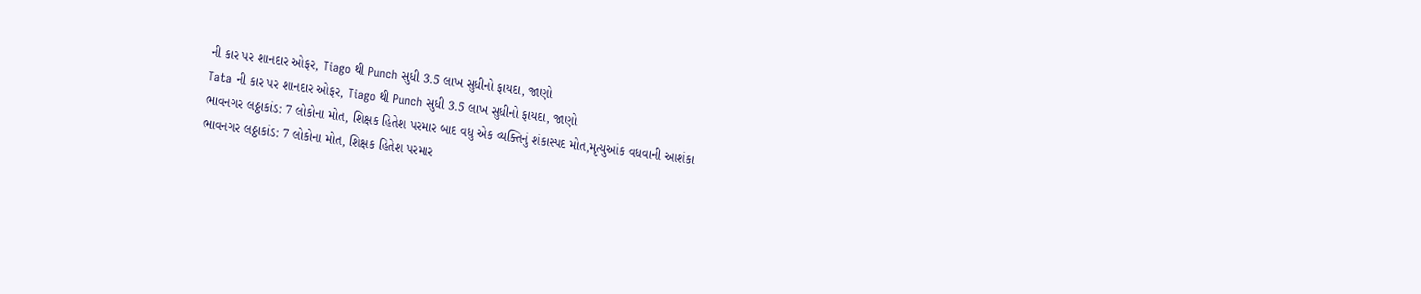ની કાર પર શાનદાર ઓફર, Tiago થી Punch સુધી 3.5 લાખ સુધીનો ફાયદા, જાણો
Tata ની કાર પર શાનદાર ઓફર, Tiago થી Punch સુધી 3.5 લાખ સુધીનો ફાયદા, જાણો
ભાવનગર લઠ્ઠાકાંડ: 7 લોકોના મોત, શિક્ષક હિતેશ પરમાર બાદ વધુ એક વ્યક્તિનું શંકાસ્પદ મોત,મૃત્યુઆંક વધવાની આશંકા
ભાવનગર લઠ્ઠાકાંડ: 7 લોકોના મોત, શિક્ષક હિતેશ પરમાર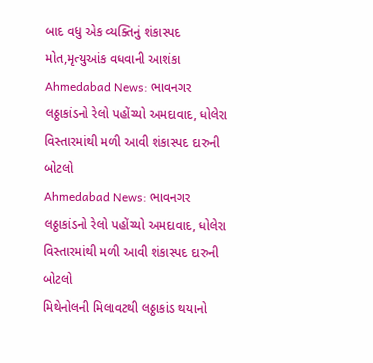બાદ વધુ એક વ્યક્તિનું શંકાસ્પદ મોત,મૃત્યુઆંક વધવાની આશંકા
Ahmedabad News: ભાવનગર લઠ્ઠાકાંડનો રેલો પહોંચ્યો અમદાવાદ, ધોલેરા વિસ્તારમાંથી મળી આવી શંકાસ્પદ દારુની બોટલો
Ahmedabad News: ભાવનગર લઠ્ઠાકાંડનો રેલો પહોંચ્યો અમદાવાદ, ધોલેરા વિસ્તારમાંથી મળી આવી શંકાસ્પદ દારુની બોટલો
મિથેનોલની મિલાવટથી લઠ્ઠાકાંડ થયાનો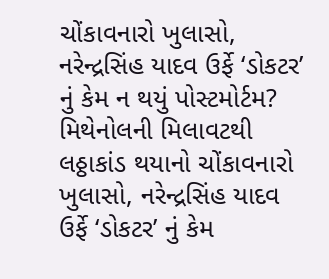ચોંકાવનારો ખુલાસો, નરેન્દ્રસિંહ યાદવ ઉર્ફે ‘ડોકટર’ નું કેમ ન થયું પોસ્ટમોર્ટમ?
મિથેનોલની મિલાવટથી લઠ્ઠાકાંડ થયાનો ચોંકાવનારો ખુલાસો, નરેન્દ્રસિંહ યાદવ ઉર્ફે ‘ડોકટર’ નું કેમ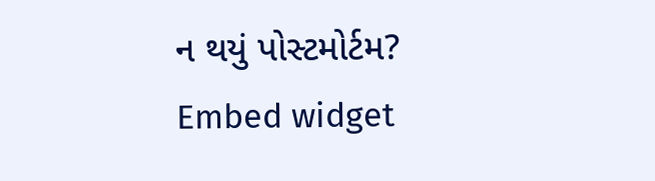ન થયું પોસ્ટમોર્ટમ?
Embed widget